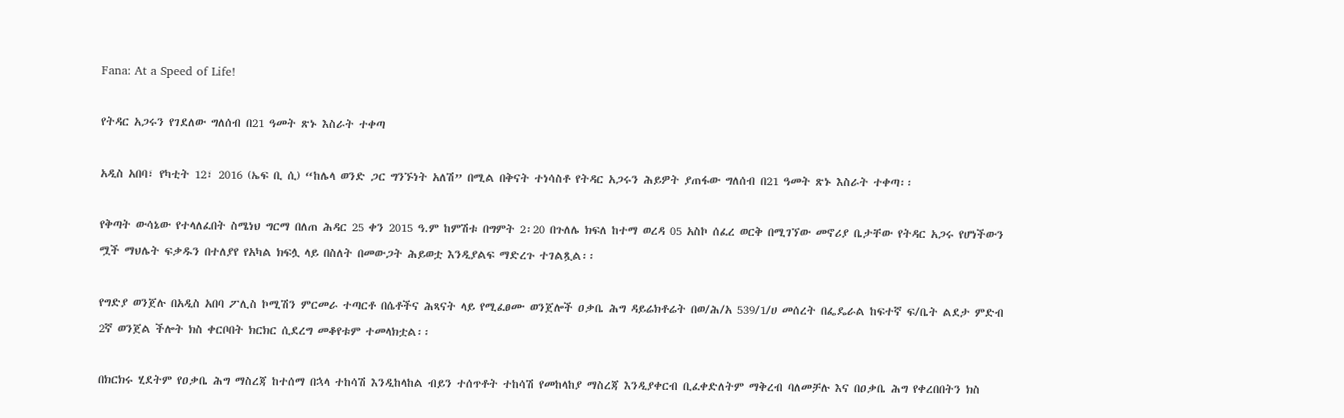Fana: At a Speed of Life!

የትዳር አጋሩን የገደለው ግለሰብ በ21 ዓመት ጽኑ እስራት ተቀጣ

አዲስ አበባ፣ የካቲት 12፣ 2016 (ኤፍ ቢ ሲ) “ከሌላ ወንድ ጋር ግንኙነት አለሽ” በሚል በቅናት ተነሳስቶ የትዳር አጋሩን ሕይዎት ያጠፋው ግለሰብ በ21 ዓመት ጽኑ እስራት ተቀጣ፡፡

የቅጣት ውሳኔው የተላለፈበት ስሜነህ ግርማ በለጠ ሕዳር 25 ቀን 2015 ዓ.ም ከምሽቱ በግምት 2፡20 በጉለሌ ክፍለ ከተማ ወረዳ 05 አስኮ ሰፈረ ወርቅ በሚገኘው መኖሪያ ቤታቸው የትዳር አጋሩ የሆነችውን ሟች ማህሌት ፍቃዱን በተለያየ የአካል ክፍሏ ላይ በስለት በመውጋት ሕይወቷ እንዲያልፍ ማድረጉ ተገልጿል፡፡

የግድያ ወንጀሉ በአዲስ አበባ ፖሊስ ኮሚሽን ምርመራ ተጣርቶ በሴቶችና ሕጻናት ላይ የሚፈፀሙ ወንጀሎች ዐቃቤ ሕግ ዳይሬክቶሬት በወ/ሕ/አ 539/1/ሀ መሰረት በፌዴራል ከፍተኛ ፍ/ቤት ልደታ ምድብ 2ኛ ወንጀል ችሎት ክስ ቀርቦበት ክርክር ሲደረግ መቆየቱም ተመላክቷል፡፡

በክርክሩ ሂደትም የዐቃቤ ሕግ ማስረጃ ከተሰማ በኋላ ተከሳሽ እንዲከላከል ብይን ተሰጥቶት ተከሳሽ የመከላከያ ማስረጃ እንዲያቀርብ ቢፈቀድለትም ማቅረብ ባለመቻሉ እና በዐቃቤ ሕግ የቀረበበትን ክስ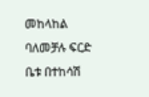መከላከል ባለመቻሉ ፍርድ ቤቱ በተከሳሽ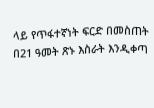ላይ የጥፋተኛነት ፍርድ በመስጠት በ21 ዓመት ጽኑ እስራት እንዲቀጣ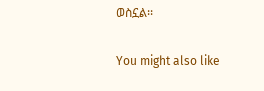ወስኗል፡፡

You might also like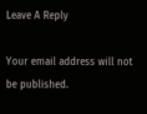Leave A Reply

Your email address will not be published.